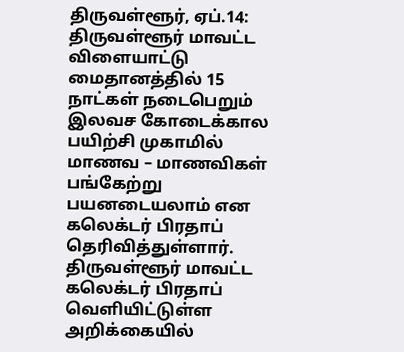திருவள்ளூர், ஏப்.14: திருவள்ளூர் மாவட்ட விளையாட்டு மைதானத்தில் 15 நாட்கள் நடைபெறும் இலவச கோடைக்கால பயிற்சி முகாமில் மாணவ – மாணவிகள் பங்கேற்று பயனடையலாம் என கலெக்டர் பிரதாப் தெரிவித்துள்ளார். திருவள்ளூர் மாவட்ட கலெக்டர் பிரதாப் வெளியிட்டுள்ள அறிக்கையில்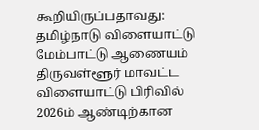கூறியிருப்பதாவது: தமிழ்நாடு விளையாட்டு மேம்பாட்டு ஆணையம் திருவள்ளூர் மாவட்ட விளையாட்டு பிரிவில் 2026ம் ஆண்டிற்கான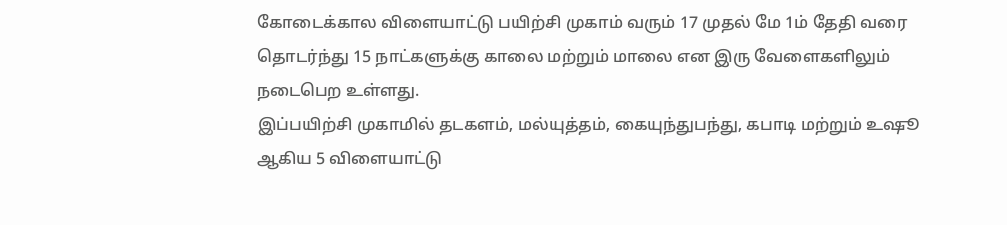கோடைக்கால விளையாட்டு பயிற்சி முகாம் வரும் 17 முதல் மே 1ம் தேதி வரை தொடர்ந்து 15 நாட்களுக்கு காலை மற்றும் மாலை என இரு வேளைகளிலும் நடைபெற உள்ளது.
இப்பயிற்சி முகாமில் தடகளம், மல்யுத்தம், கையுந்துபந்து, கபாடி மற்றும் உஷூ ஆகிய 5 விளையாட்டு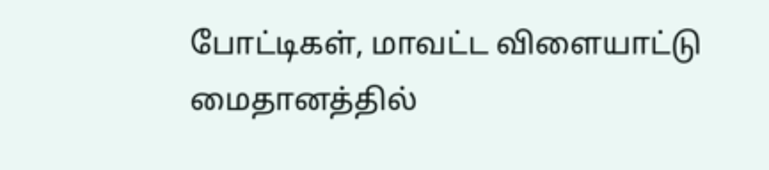போட்டிகள், மாவட்ட விளையாட்டு மைதானத்தில்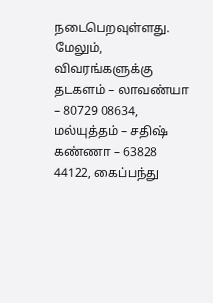நடைபெறவுள்ளது. மேலும், விவரங்களுக்கு தடகளம் – லாவண்யா – 80729 08634, மல்யுத்தம் – சதிஷ் கண்ணா – 63828 44122, கைப்பந்து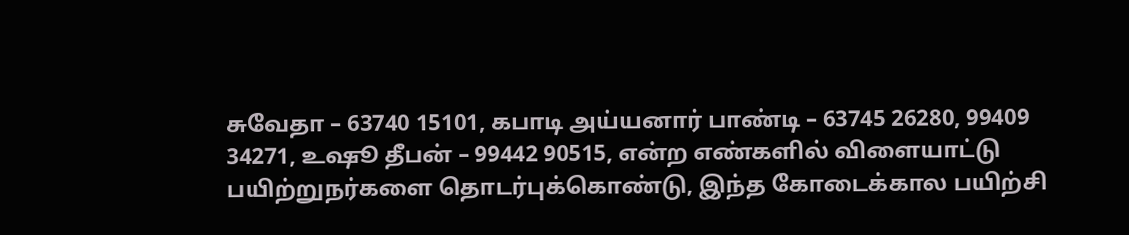சுவேதா – 63740 15101, கபாடி அய்யனார் பாண்டி – 63745 26280, 99409 34271, உஷூ தீபன் – 99442 90515, என்ற எண்களில் விளையாட்டு பயிற்றுநர்களை தொடர்புக்கொண்டு, இந்த கோடைக்கால பயிற்சி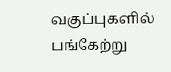வகுப்புகளில் பங்கேற்று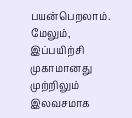பயன்பெறலாம். மேலும், இப்பயிற்சி முகாமானது முற்றிலும் இலவசமாக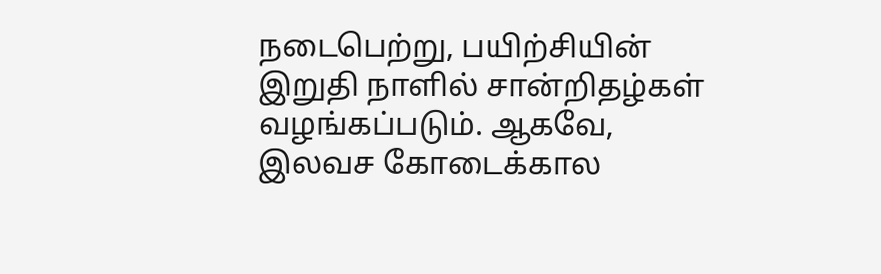நடைபெற்று, பயிற்சியின் இறுதி நாளில் சான்றிதழ்கள் வழங்கப்படும். ஆகவே, இலவச கோடைக்கால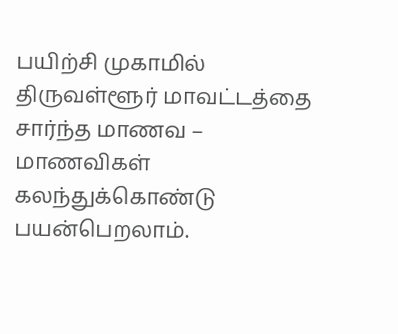பயிற்சி முகாமில் திருவள்ளூர் மாவட்டத்தை சார்ந்த மாணவ – மாணவிகள் கலந்துக்கொண்டு பயன்பெறலாம்.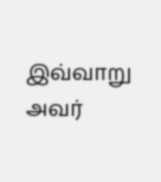இவ்வாறு அவர்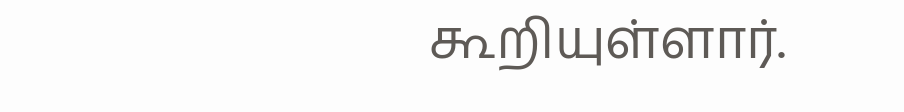கூறியுள்ளார்.